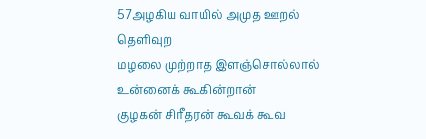57அழகிய வாயில் அமுத ஊறல் தெளிவுற
மழலை முற்றாத இளஞ்சொல்லால் உன்னைக் கூகின்றான்
குழகன் சிரீதரன் கூவக் கூவ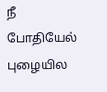நீ போதியேல்
புழையில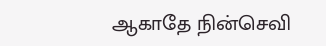ஆகாதே நின்செவி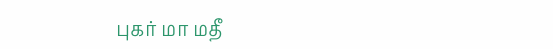புகர் மா மதீ